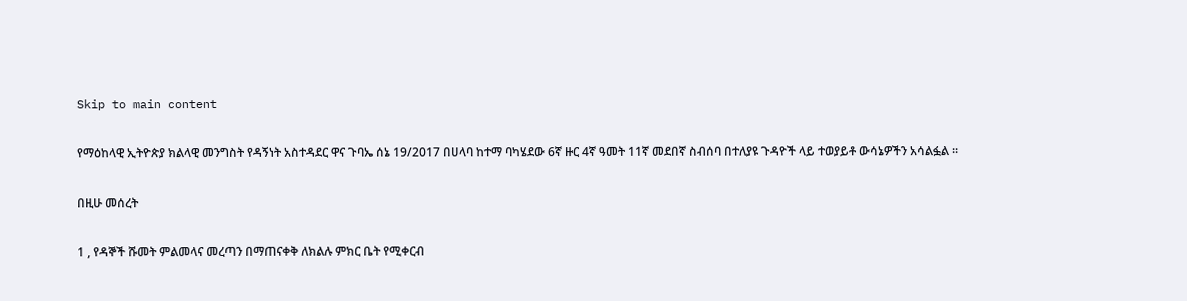Skip to main content

የማዕከላዊ ኢትዮጵያ ክልላዊ መንግስት የዳኝነት አስተዳደር ዋና ጉባኤ ሰኔ 19/2017 በሀላባ ከተማ ባካሄደው 6ኛ ዙር 4ኛ ዓመት 11ኛ መደበኛ ስብሰባ በተለያዩ ጉዳዮች ላይ ተወያይቶ ውሳኔዎችን አሳልፏል ።

በዚሁ መሰረት

1 , የዳኞች ሹመት ምልመላና መረጣን በማጠናቀቅ ለክልሉ ምክር ቤት የሚቀርብ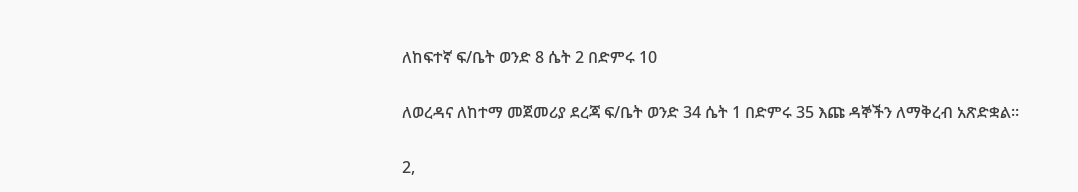ለከፍተኛ ፍ/ቤት ወንድ 8 ሴት 2 በድምሩ 10

ለወረዳና ለከተማ መጀመሪያ ደረጃ ፍ/ቤት ወንድ 34 ሴት 1 በድምሩ 35 እጩ ዳኞችን ለማቅረብ አጽድቋል።

2,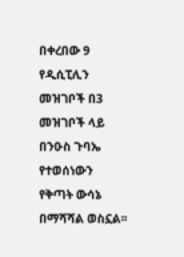በቀረበው 9 የዲሲፒሊን መዝገቦች በ3 መዝገቦች ላይ በንዑስ ጉባኤ የተወሰነውን የቅጣት ውሳኔ በማሻሻል ወስኗል፡፡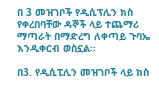በ 3 መዝገቦች የዲሲፕሊን ክስ የቀረበባቸው ዳኞች ላይ ተጨማሪ ማጣራት በማድረግ ለቀጣይ ጉባኤ እንዲቀርብ ወስኗል፡፡

በ3. የዲሲፒሊን መዝገቦች ላይ ክስ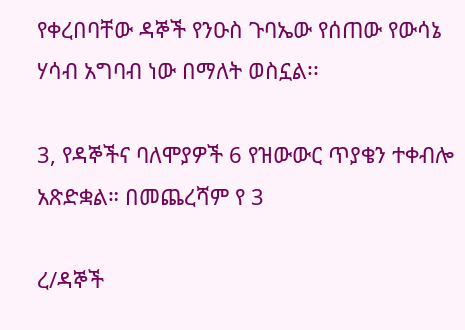የቀረበባቸው ዳኞች የንዑስ ጉባኤው የሰጠው የውሳኔ ሃሳብ አግባብ ነው በማለት ወስኗል፡፡

3, የዳኞችና ባለሞያዎች 6 የዝውውር ጥያቄን ተቀብሎ አጽድቋል። በመጨረሻም የ 3

ረ/ዳኞች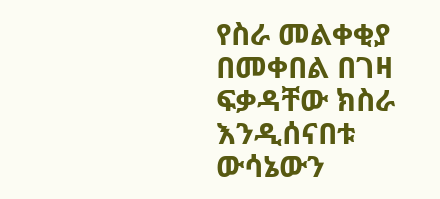የስራ መልቀቂያ በመቀበል በገዛ ፍቃዳቸው ክስራ እንዲሰናበቱ ውሳኔውን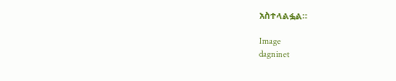አስተላልፏል።

Image
dagninet